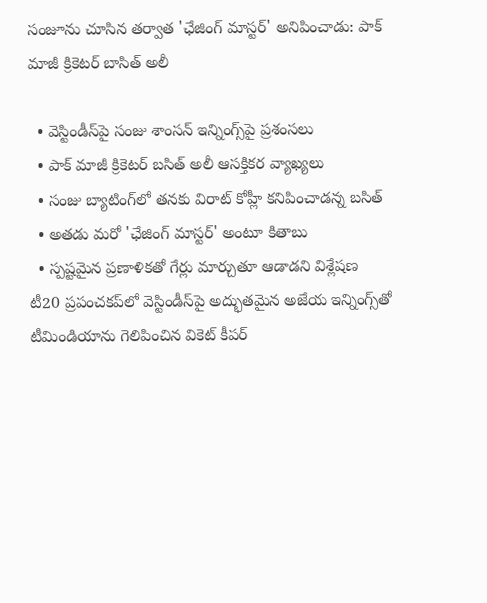సంజూను చూసిన తర్వాత 'ఛేజింగ్ మాస్టర్' అనిపించాడు: పాక్ మాజీ క్రికెటర్ బాసిత్ అలీ

  • వెస్టిండీస్‌పై సంజు శాంసన్ ఇన్నింగ్స్‌పై ప్రశంసలు
  • పాక్ మాజీ క్రికెటర్ బసిత్ అలీ ఆసక్తికర వ్యాఖ్యలు
  • సంజు బ్యాటింగ్‌లో తనకు విరాట్ కోహ్లీ కనిపించాడన్న బసిత్
  • అతడు మరో 'ఛేజింగ్ మాస్టర్' అంటూ కితాబు
  • స్పష్టమైన ప్రణాళికతో గేర్లు మార్చుతూ ఆడాడని విశ్లేషణ
టీ20 ప్రపంచకప్‌లో వెస్టిండీస్‌పై అద్భుతమైన అజేయ ఇన్నింగ్స్‌తో టీమిండియాను గెలిపించిన వికెట్ కీపర్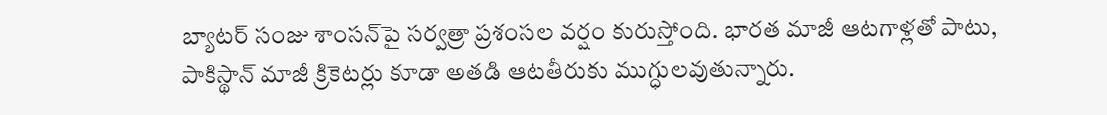బ్యాటర్ సంజు శాంసన్‌పై సర్వత్రా ప్రశంసల వర్షం కురుస్తోంది. భారత మాజీ ఆటగాళ్లతో పాటు, పాకిస్థాన్ మాజీ క్రికెటర్లు కూడా అతడి ఆటతీరుకు ముగ్ధులవుతున్నారు.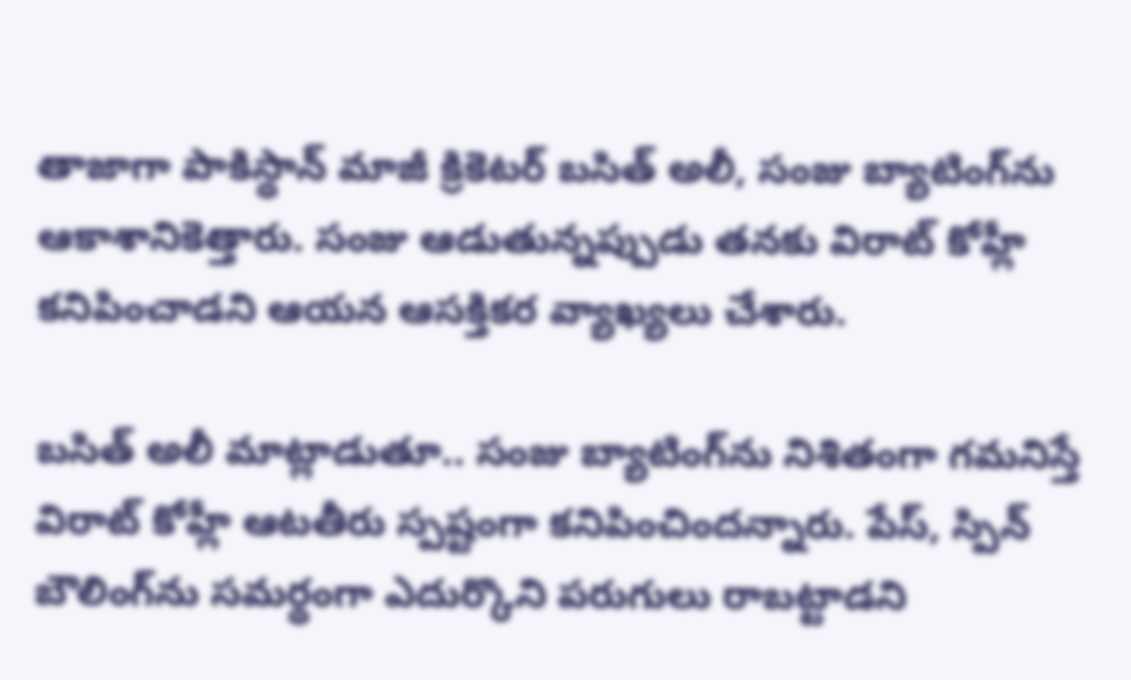తాజాగా పాకిస్థాన్ మాజీ క్రికెటర్ బసిత్ అలీ, సంజు బ్యాటింగ్‌ను ఆకాశానికెత్తారు. సంజు ఆడుతున్నప్పుడు తనకు విరాట్ కోహ్లీ కనిపించాడని ఆయన ఆసక్తికర వ్యాఖ్యలు చేశారు.

బసిత్ అలీ మాట్లాడుతూ.. సంజు బ్యాటింగ్‌ను నిశితంగా గమనిస్తే విరాట్ కోహ్లీ ఆటతీరు స్పష్టంగా కనిపించిందన్నారు. పేస్, స్పిన్ బౌలింగ్‌ను సమర్థంగా ఎదుర్కొని పరుగులు రాబట్టాడని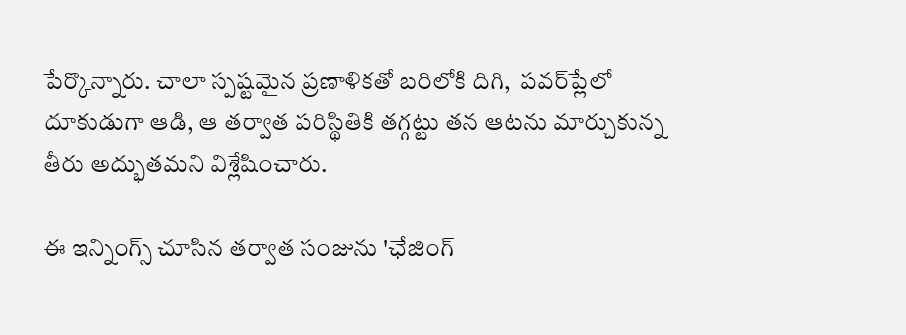పేర్కొన్నారు. చాలా స్పష్టమైన ప్రణాళికతో బరిలోకి దిగి,  పవర్‌ప్లేలో దూకుడుగా ఆడి, ఆ తర్వాత పరిస్థితికి తగ్గట్టు తన ఆటను మార్చుకున్న తీరు అద్భుతమని విశ్లేషించారు.

ఈ ఇన్నింగ్స్ చూసిన తర్వాత సంజును 'ఛేజింగ్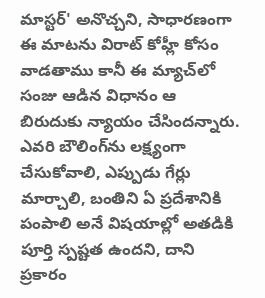మాస్టర్' అనొచ్చని, సాధారణంగా ఈ మాటను విరాట్ కోహ్లీ కోసం వాడతాము కానీ ఈ మ్యాచ్‌లో సంజు ఆడిన విధానం ఆ బిరుదుకు న్యాయం చేసిందన్నారు. ఎవరి బౌలింగ్‌ను లక్ష్యంగా చేసుకోవాలి, ఎప్పుడు గేర్లు మార్చాలి, బంతిని ఏ ప్రదేశానికి పంపాలి అనే విషయాల్లో అతడికి పూర్తి స్పష్టత ఉందని, దాని ప్రకారం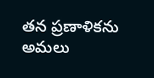తన ప్రణాళికను అమలు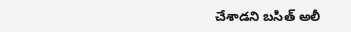చేశాడని బసిత్ అలీ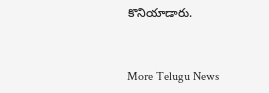కొనియాడారు.


More Telugu News